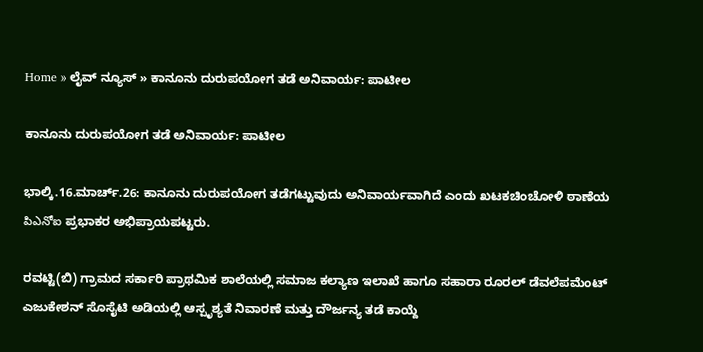Home » ಲೈವ್ ನ್ಯೂಸ್ » ಕಾನೂನು ದುರುಪಯೋಗ ತಡೆ ಅನಿವಾರ್ಯ: ಪಾಟೀಲ

ಕಾನೂನು ದುರುಪಯೋಗ ತಡೆ ಅನಿವಾರ್ಯ: ಪಾಟೀಲ

ಭಾಲ್ಕಿ.16.ಮಾರ್ಚ್.26: ಕಾನೂನು ದುರುಪಯೋಗ ತಡೆಗಟ್ಟುವುದು ಅನಿವಾರ್ಯವಾಗಿದೆ ಎಂದು ಖಟಕಚಿಂಚೋಳಿ ಠಾಣೆಯ పిఎనోఐ ಪ್ರಭಾಕರ ಅಭಿಪ್ರಾಯಪಟ್ಟರು.

ರವಟ್ಟಿ(ಬಿ) ಗ್ರಾಮದ ಸರ್ಕಾರಿ ಪ್ರಾಥಮಿಕ ಶಾಲೆಯಲ್ಲಿ ಸಮಾಜ ಕಲ್ಯಾಣ ಇಲಾಖೆ ಹಾಗೂ ಸಹಾರಾ ರೂರಲ್ ಡೆವಲೆಪಮೆಂಟ್ ಎಜುಕೇಶನ್ ಸೊಸೈಟಿ ಅಡಿಯಲ್ಲಿ ಆಸ್ಪೃಶ್ಯತೆ ನಿವಾರಣೆ ಮತ್ತು ದೌರ್ಜನ್ಯ ತಡೆ ಕಾಯ್ದೆ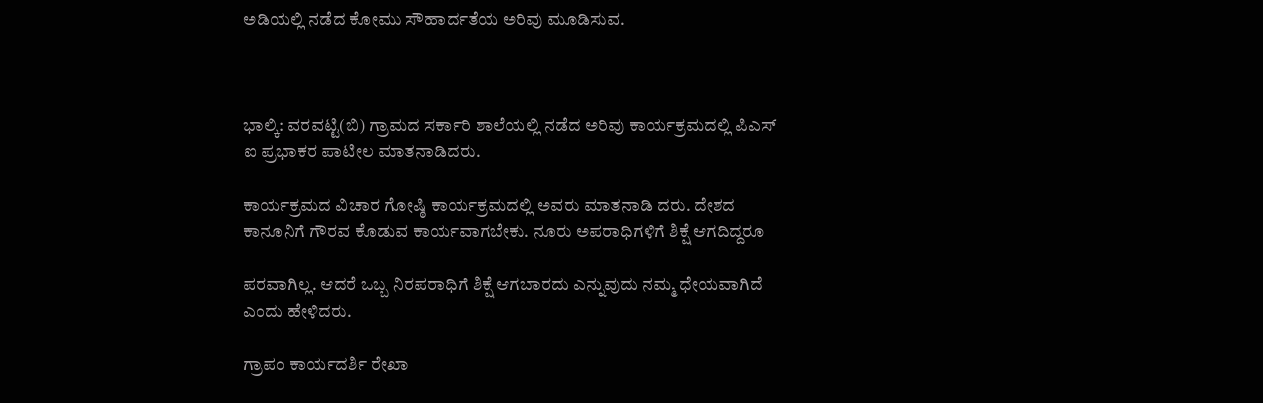ಅಡಿಯಲ್ಲಿ ನಡೆದ ಕೋಮು ಸೌಹಾರ್ದತೆಯ ಅರಿವು ಮೂಡಿಸುವ.



ಭಾಲ್ಕಿ: ವರವಟ್ಟಿ(ಬಿ) ಗ್ರಾಮದ ಸರ್ಕಾರಿ ಶಾಲೆಯಲ್ಲಿ ನಡೆದ ಅರಿವು ಕಾರ್ಯಕ್ರಮದಲ್ಲಿ ಪಿಎಸ್ ಐ ಪ್ರಭಾಕರ ಪಾಟೀಲ ಮಾತನಾಡಿದರು.

ಕಾರ್ಯಕ್ರಮದ ವಿಚಾರ ಗೋಷ್ಠಿ ಕಾರ್ಯಕ್ರಮದಲ್ಲಿ ಅವರು ಮಾತನಾಡಿ ದರು. ದೇಶದ ಕಾನೂನಿಗೆ ಗೌರವ ಕೊಡುವ ಕಾರ್ಯವಾಗಬೇಕು. ನೂರು ಅಪರಾಧಿಗಳಿಗೆ ಶಿಕ್ಷೆ ಆಗದಿದ್ದರೂ

ಪರವಾಗಿಲ್ಲ. ಆದರೆ ಒಬ್ಬ ನಿರಪರಾಧಿಗೆ ಶಿಕ್ಷೆ ಆಗಬಾರದು ಎನ್ನುವುದು ನಮ್ಮ ಧೇಯವಾಗಿದೆ ಎಂದು ಹೇಳಿದರು.

ಗ್ರಾಪಂ ಕಾರ್ಯದರ್ಶಿ ರೇಖಾ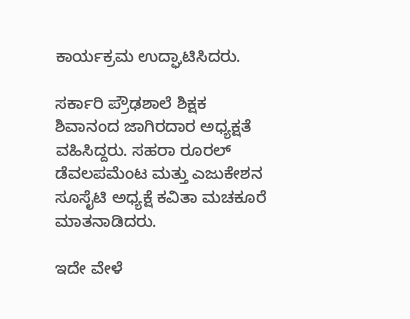ಕಾರ್ಯಕ್ರಮ ಉದ್ಘಾಟಿಸಿದರು.

ಸರ್ಕಾರಿ ಪ್ರೌಢಶಾಲೆ ಶಿಕ್ಷಕ ಶಿವಾನಂದ ಜಾಗಿರದಾರ ಅಧ್ಯಕ್ಷತೆ ವಹಿಸಿದ್ದರು. ಸಹರಾ ರೂರಲ್ ಡೆವಲಪಮೆಂಟ ಮತ್ತು ಎಜುಕೇಶನ ಸೂಸೈಟಿ ಅಧ್ಯಕ್ಷೆ ಕವಿತಾ ಮಚಕೂರೆ ಮಾತನಾಡಿದರು.

ಇದೇ ವೇಳೆ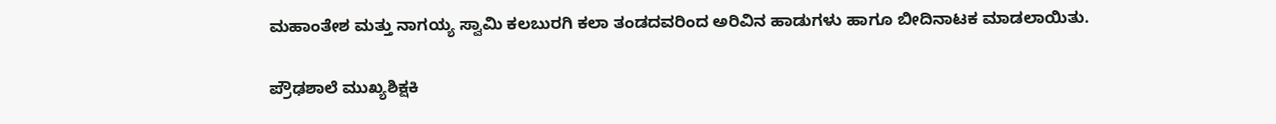ಮಹಾಂತೇಶ ಮತ್ತು ನಾಗಯ್ಯ ಸ್ವಾಮಿ ಕಲಬುರಗಿ ಕಲಾ ತಂಡದವರಿಂದ ಅರಿವಿನ ಹಾಡುಗಳು ಹಾಗೂ ಬೀದಿನಾಟಕ ಮಾಡಲಾಯಿತು.

ಪ್ರೌಢಶಾಲೆ ಮುಖ್ಯಶಿಕ್ಷಕಿ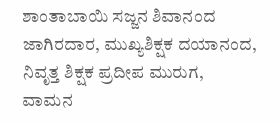ಶಾಂತಾಬಾಯಿ ಸಜ್ಜನ ಶಿವಾನಂದ ಜಾಗಿರದಾರ, ಮುಖ್ಯಶಿಕ್ಷಕ ದಯಾನಂದ, ನಿವೃತ್ತ ಶಿಕ್ಷಕ ಪ್ರದೀಪ ಮುರುಗ, ವಾಮನ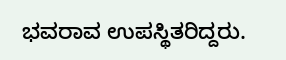ಭವರಾವ ಉಪಸ್ಥಿತರಿದ್ದರು.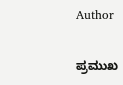Author

ಪ್ರಮುಖ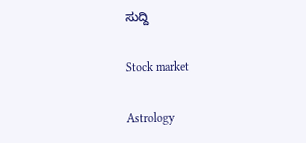ಸುದ್ದಿ

Stock market

Astrology